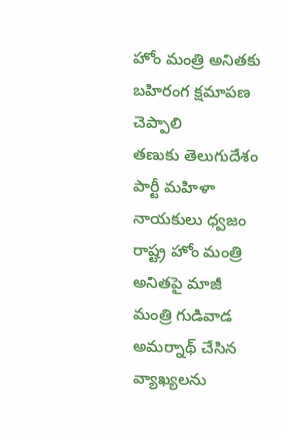హోం మంత్రి అనితకు బహిరంగ క్షమాపణ చెప్పాలి
తణుకు తెలుగుదేశం పార్టీ మహిళా నాయకులు ధ్వజం
రాష్ట్ర హోం మంత్రి అనితపై మాజీ మంత్రి గుడివాడ అమర్నాథ్ చేసిన వ్యాఖ్యలను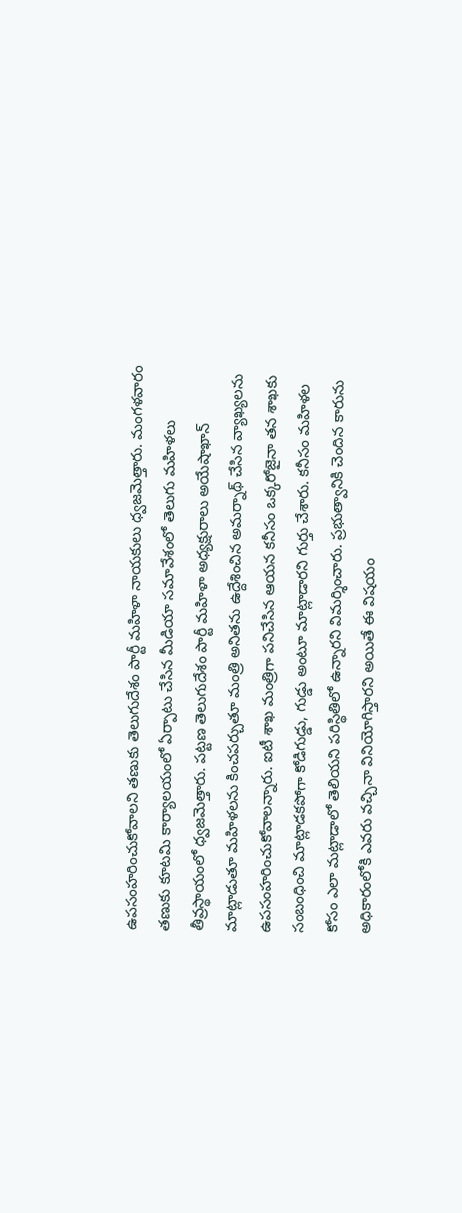ఉపసంహరించుకోవాలని తణుకు తెలుగుదేశం పార్టీ మహిళా నాయకులు ధ్వజమెత్తారు. మంగళవారం తణుకు కూటమి కార్యాలయంలో ఏర్పాటు చేసిన మీడియా సమావేశంలో తెలుగు మహిళలు తీవ్రస్థాయంలో ధ్వజమెత్తారు. పట్టణ తెలుగుదేశం పార్టీ మహిళా అధ్యక్షురాలు అయేషాఖాన్ మాట్లాడుతూ మహిళలను కించపర్చుతూ మంత్రి అనితను ఉద్దేశించిన అమర్నాథ్ చేసిన వ్యాఖ్యలను ఉపసంహరించుకోవాలన్నారు. ఐటీ శాఖ మంత్రిగా పనిచేసిన ఆయన కనీసం ఒక్కరోజైనా తన శాఖకు సంబంధించి మాట్లాడకపోగా కోడిగుడ్డు, గుడ్డు అంటూ మాట్లాడారని గుర్తు చేశారు. కనీసం మహిళల కోసం ఎలా మట్లాడాలో తెలియని పరిస్థితిలో ఉన్నారని విమర్శించారు. ప్రభుత్వానికి చెందిన కారును అధికారంలోకి ఎవరు వచ్చినా వినియోగిస్తారని అయితే ఈ విషయం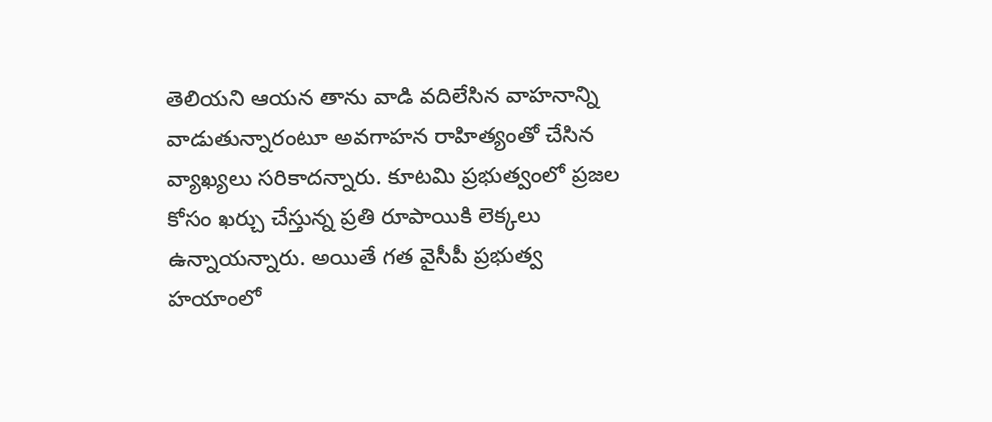తెలియని ఆయన తాను వాడి వదిలేసిన వాహనాన్ని వాడుతున్నారంటూ అవగాహన రాహిత్యంతో చేసిన వ్యాఖ్యలు సరికాదన్నారు. కూటమి ప్రభుత్వంలో ప్రజల కోసం ఖర్చు చేస్తున్న ప్రతి రూపాయికి లెక్కలు ఉన్నాయన్నారు. అయితే గత వైసీపీ ప్రభుత్వ హయాంలో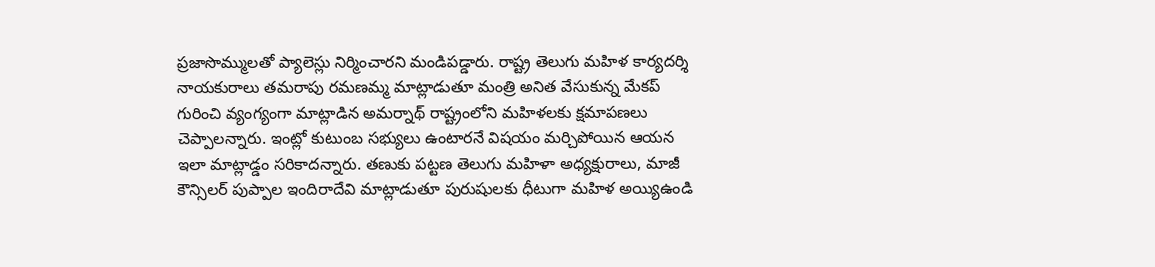ప్రజాసొమ్ములతో ప్యాలెస్లు నిర్మించారని మండిపడ్డారు. రాష్ట్ర తెలుగు మహిళ కార్యదర్శి నాయకురాలు తమరాపు రమణమ్మ మాట్లాడుతూ మంత్రి అనిత వేసుకున్న మేకప్ గురించి వ్యంగ్యంగా మాట్లాడిన అమర్నాథ్ రాష్ట్రంలోని మహిళలకు క్షమాపణలు చెప్పాలన్నారు. ఇంట్లో కుటుంబ సభ్యులు ఉంటారనే విషయం మర్చిపోయిన ఆయన ఇలా మాట్లాడ్డం సరికాదన్నారు. తణుకు పట్టణ తెలుగు మహిళా అధ్యక్షురాలు, మాజీ కౌన్సిలర్ పుప్పాల ఇందిరాదేవి మాట్లాడుతూ పురుషులకు ధీటుగా మహిళ అయ్యిఉండి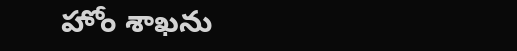హోం శాఖను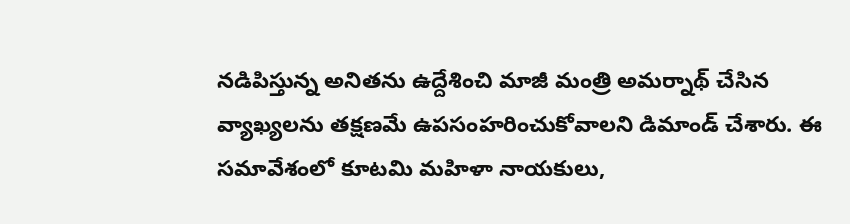నడిపిస్తున్న అనితను ఉద్దేశించి మాజీ మంత్రి అమర్నాథ్ చేసిన వ్యాఖ్యలను తక్షణమే ఉపసంహరించుకోవాలని డిమాండ్ చేశారు. ఈ సమావేశంలో కూటమి మహిళా నాయకులు,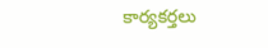కార్యకర్తలు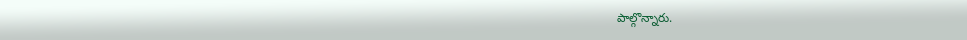పాల్గొన్నారు.